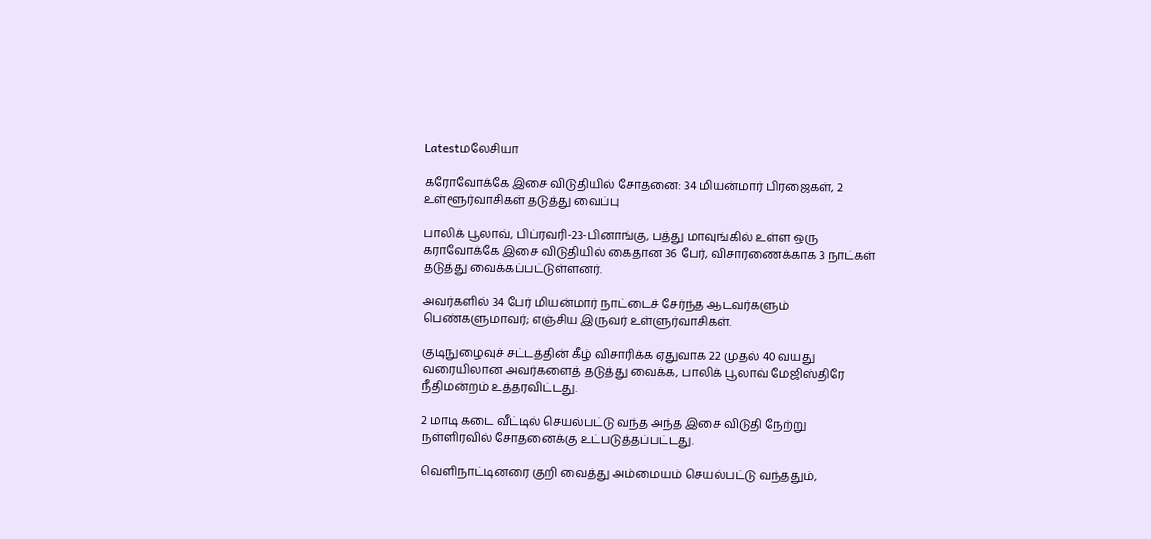Latestமலேசியா

கரோவோக்கே இசை விடுதியில் சோதனை: 34 மியன்மார் பிரஜைகள், 2 உள்ளூர்வாசிகள் தடுத்து வைப்பு

பாலிக் பூலாவ், பிப்ரவரி-23-பினாங்கு, பத்து மாவுங்கில் உள்ள ஒரு கராவோக்கே இசை விடுதியில் கைதான 36 பேர், விசாரணைக்காக 3 நாட்கள் தடுத்து வைக்கப்பட்டுள்ளனர்.

அவர்களில் 34 பேர் மியன்மார் நாட்டைச் சேர்ந்த ஆடவர்களும் பெண்களுமாவர்; எஞ்சிய இருவர் உள்ளுர்வாசிகள்.

குடிநுழைவுச் சட்டத்தின் கீழ் விசாரிக்க ஏதுவாக 22 முதல் 40 வயது வரையிலான அவர்களைத் தடுத்து வைக்க, பாலிக் பூலாவ் மேஜிஸ்திரே நீதிமன்றம் உத்தரவிட்டது.

2 மாடி கடை வீட்டில் செயல்பட்டு வந்த அந்த இசை விடுதி நேற்று நள்ளிரவில் சோதனைக்கு உட்படுத்தப்பட்டது.

வெளிநாட்டினரை குறி வைத்து அம்மையம் செயல்பட்டு வந்ததும்,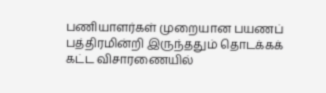பணியாளர்கள் முறையான பயணப் பத்திரமின்றி இருந்ததும் தொடக்கக் கட்ட விசாரணையில்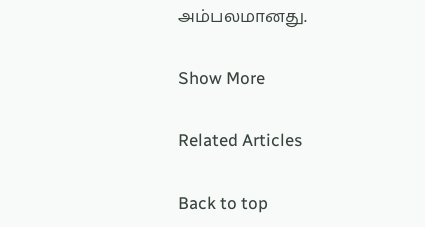அம்பலமானது.

Show More

Related Articles

Back to top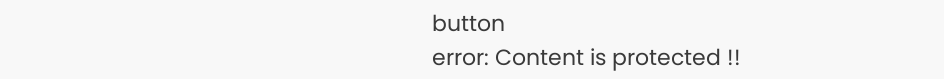button
error: Content is protected !!